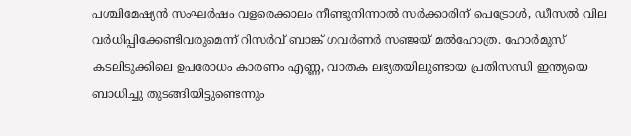പശ്ചിമേഷ്യൻ സംഘർഷം വളരെക്കാലം നീണ്ടുനിന്നാൽ സർക്കാരിന് പെട്രോൾ, ഡീസൽ വില വർധിപ്പിക്കേണ്ടിവരുമെന്ന് റിസർവ് ബാങ്ക് ഗവർണർ സഞ്ജയ് മൽഹോത്ര. ഹോർമുസ് കടലിടുക്കിലെ ഉപരോധം കാരണം എണ്ണ, വാതക ലഭ്യതയിലുണ്ടായ പ്രതിസന്ധി ഇന്ത്യയെ ബാധിച്ചു തുടങ്ങിയിട്ടുണ്ടെന്നും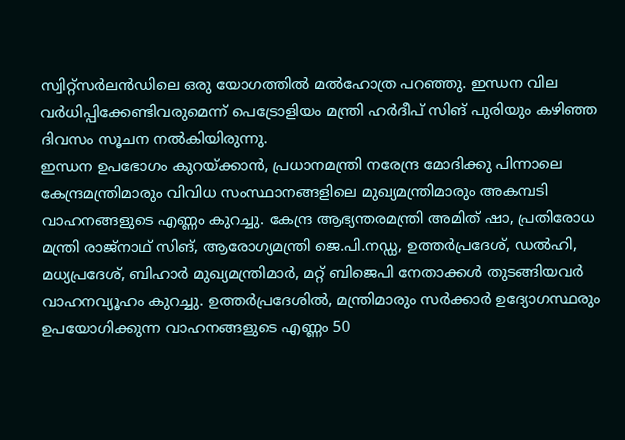സ്വിറ്റ്സർലൻഡിലെ ഒരു യോഗത്തിൽ മൽഹോത്ര പറഞ്ഞു. ഇന്ധന വില വർധിപ്പിക്കേണ്ടിവരുമെന്ന് പെട്രോളിയം മന്ത്രി ഹർദീപ് സിങ് പുരിയും കഴിഞ്ഞ ദിവസം സൂചന നൽകിയിരുന്നു.
ഇന്ധന ഉപഭോഗം കുറയ്ക്കാൻ, പ്രധാനമന്ത്രി നരേന്ദ്ര മോദിക്കു പിന്നാലെ കേന്ദ്രമന്ത്രിമാരും വിവിധ സംസ്ഥാനങ്ങളിലെ മുഖ്യമന്ത്രിമാരും അകമ്പടി വാഹനങ്ങളുടെ എണ്ണം കുറച്ചു. കേന്ദ്ര ആഭ്യന്തരമന്ത്രി അമിത് ഷാ, പ്രതിരോധ മന്ത്രി രാജ്നാഥ് സിങ്, ആരോഗ്യമന്ത്രി ജെ.പി.നഡ്ഡ, ഉത്തർപ്രദേശ്, ഡൽഹി, മധ്യപ്രദേശ്, ബിഹാർ മുഖ്യമന്ത്രിമാർ, മറ്റ് ബിജെപി നേതാക്കൾ തുടങ്ങിയവർ വാഹനവ്യൂഹം കുറച്ചു. ഉത്തർപ്രദേശിൽ, മന്ത്രിമാരും സർക്കാർ ഉദ്യോഗസ്ഥരും ഉപയോഗിക്കുന്ന വാഹനങ്ങളുടെ എണ്ണം 50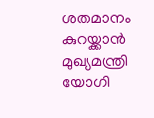ശതമാനം കുറയ്ക്കാൻ മുഖ്യമന്ത്രി യോഗി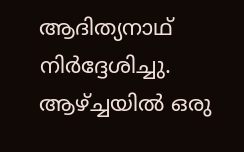ആദിത്യനാഥ് നിർദ്ദേശിച്ചു. ആഴ്ച്ചയിൽ ഒരു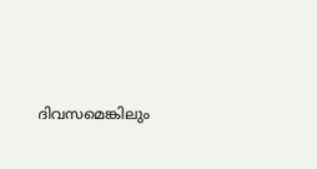ദിവസമെങ്കിലും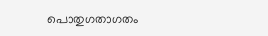പൊതുഗതാഗതം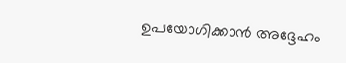ഉപയോഗിക്കാൻ അദ്ദേഹം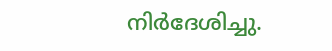നിർദേശിച്ചു.